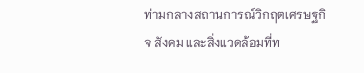ท่ามกลางสถานการณ์วิกฤตเศรษฐกิจ สังคม และสิ่งแวดล้อมที่ท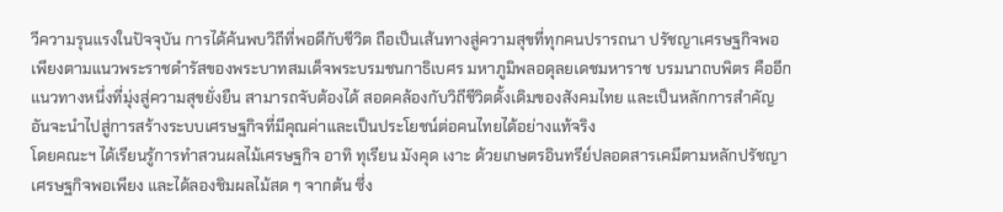วีความรุนแรงในปัจจุบัน การได้ค้นพบวิถีที่พอดีกับชีวิต ถือเป็นเส้นทางสู่ความสุขที่ทุกคนปรารถนา ปรัชญาเศรษฐกิจพอเพียงตามแนวพระราชดำรัสของพระบาทสมเด็จพระบรมชนกาธิเบศร มหาภูมิพลอดุลยเดชมหาราช บรมนาถบพิตร คืออีกแนวทางหนึ่งที่มุ่งสู่ความสุขยั่งยืน สามารถจับต้องได้ สอดคล้องกับวิถีชีวิตดั้งเดิมของสังคมไทย และเป็นหลักการสำคัญอันจะนำไปสู่การสร้างระบบเศรษฐกิจที่มีคุณค่าและเป็นประโยชน์ต่อคนไทยได้อย่างแท้จริง
โดยคณะฯ ได้เรียนรู้การทำสวนผลไม้เศรษฐกิจ อาทิ ทุเรียน มังคุด เงาะ ด้วยเกษตรอินทรีย์ปลอดสารเคมีตามหลักปรัชญาเศรษฐกิจพอเพียง และได้ลองชิมผลไม้สด ๆ จากต้น ซึ่ง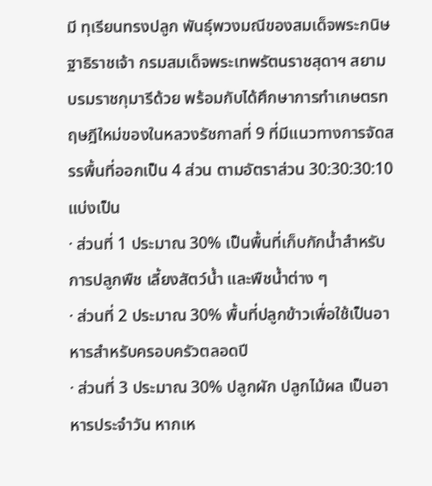มี ทุเรียนทรงปลูก พันธุ์พวงมณีของสมเด็จพระกนิษฐาธิราชเจ้า กรมสมเด็จพระเทพรัตนราชสุดาฯ สยามบรมราชกุมารีด้วย พร้อมกับได้ศึกษาการทำเกษตรทฤษฎีใหม่ของในหลวงรัชกาลที่ 9 ที่มีแนวทางการจัดสรรพื้นที่ออกเป็น 4 ส่วน ตามอัตราส่วน 30:30:30:10 แบ่งเป็น
· ส่วนที่ 1 ประมาณ 30% เป็นพื้นที่เก็บกักน้ำสำหรับการปลูกพืช เลี้ยงสัตว์น้ำ และพืชน้ำต่าง ๆ
· ส่วนที่ 2 ประมาณ 30% พื้นที่ปลูกข้าวเพื่อใช้เป็นอาหารสำหรับครอบครัวตลอดปี
· ส่วนที่ 3 ประมาณ 30% ปลูกผัก ปลูกไม้ผล เป็นอาหารประจำวัน หากเห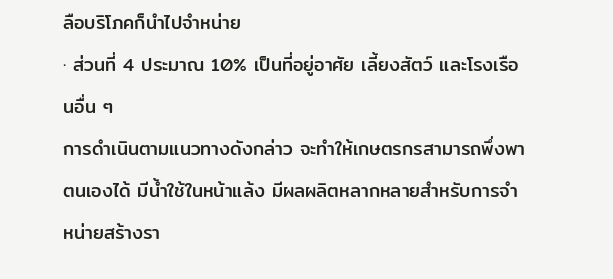ลือบริโภคก็นำไปจำหน่าย
· ส่วนที่ 4 ประมาณ 10% เป็นที่อยู่อาศัย เลี้ยงสัตว์ และโรงเรือนอื่น ๆ
การดำเนินตามแนวทางดังกล่าว จะทำให้เกษตรกรสามารถพึ่งพาตนเองได้ มีน้ำใช้ในหน้าแล้ง มีผลผลิตหลากหลายสำหรับการจำหน่ายสร้างรา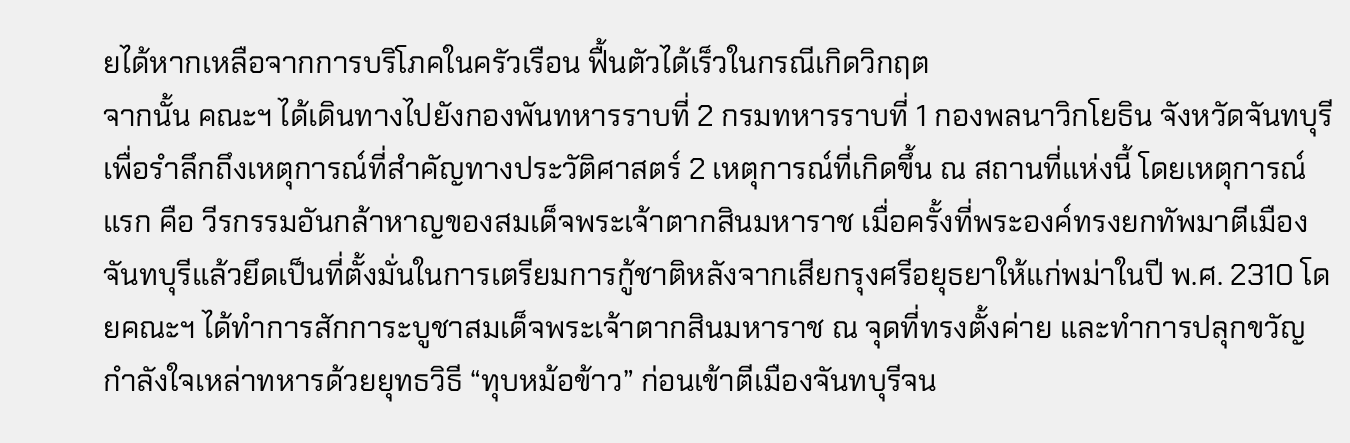ยได้หากเหลือจากการบริโภคในครัวเรือน ฟื้นตัวได้เร็วในกรณีเกิดวิกฤต
จากนั้น คณะฯ ได้เดินทางไปยังกองพันทหารราบที่ 2 กรมทหารราบที่ 1 กองพลนาวิกโยธิน จังหวัดจันทบุรี เพื่อรำลึกถึงเหตุการณ์ที่สำคัญทางประวัติศาสตร์ 2 เหตุการณ์ที่เกิดขึ้น ณ สถานที่แห่งนี้ โดยเหตุการณ์แรก คือ วีรกรรมอันกล้าหาญของสมเด็จพระเจ้าตากสินมหาราช เมื่อครั้งที่พระองค์ทรงยกทัพมาตีเมืองจันทบุรีแล้วยึดเป็นที่ตั้งมั่นในการเตรียมการกู้ชาติหลังจากเสียกรุงศรีอยุธยาให้แก่พม่าในปี พ.ศ. 2310 โดยคณะฯ ได้ทำการสักการะบูชาสมเด็จพระเจ้าตากสินมหาราช ณ จุดที่ทรงตั้งค่าย และทำการปลุกขวัญกำลังใจเหล่าทหารด้วยยุทธวิธี “ทุบหม้อข้าว” ก่อนเข้าตีเมืองจันทบุรีจน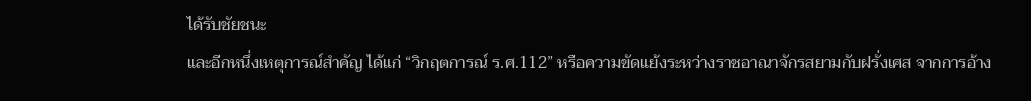ได้รับชัยชนะ
และอีกหนึ่งเหตุการณ์สำคัญ ได้แก่ “วิกฤตการณ์ ร.ศ.112” หรือความขัดแย้งระหว่างราชอาณาจักรสยามกับฝรั่งเศส จากการอ้าง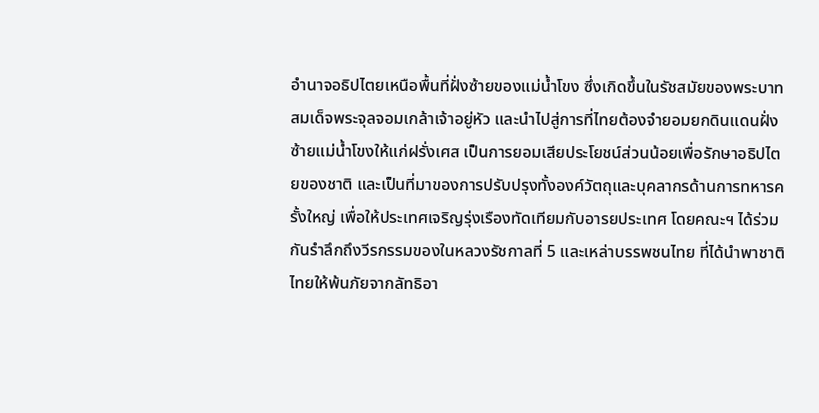อำนาจอธิปไตยเหนือพื้นที่ฝั่งซ้ายของแม่น้ำโขง ซึ่งเกิดขึ้นในรัชสมัยของพระบาทสมเด็จพระจุลจอมเกล้าเจ้าอยู่หัว และนำไปสู่การที่ไทยต้องจำยอมยกดินแดนฝั่งซ้ายแม่น้ำโขงให้แก่ฝรั่งเศส เป็นการยอมเสียประโยชน์ส่วนน้อยเพื่อรักษาอธิปไตยของชาติ และเป็นที่มาของการปรับปรุงทั้งองค์วัตถุและบุคลากรด้านการทหารครั้งใหญ่ เพื่อให้ประเทศเจริญรุ่งเรืองทัดเทียมกับอารยประเทศ โดยคณะฯ ได้ร่วมกันรำลึกถึงวีรกรรมของในหลวงรัชกาลที่ 5 และเหล่าบรรพชนไทย ที่ได้นำพาชาติไทยให้พ้นภัยจากลัทธิอา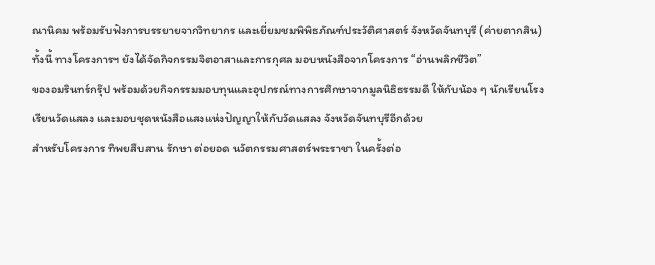ณานิคม พร้อมรับฟังการบรรยายจากวิทยากร และเยี่ยมชมพิพิธภัณฑ์ประวัติศาสตร์ จังหวัดจันทบุรี (ค่ายตากสิน)
ทั้งนี้ ทางโครงการฯ ยังได้จัดกิจกรรมจิตอาสาและการกุศล มอบหนังสือจากโครงการ “อ่านพลิกชีวิต”
ของอมรินทร์กรุ๊ป พร้อมด้วยกิจกรรมมอบทุนและอุปกรณ์ทางการศึกษาจากมูลนิธิธรรมดี ให้กับน้อง ๆ นักเรียนโรงเรียนวัดแสลง และมอบชุดหนังสือแสงแห่งปัญญาให้กับวัดแสลง จังหวัดจันทบุรีอีกด้วย
สำหรับโครงการ ทิพยสืบสาน รักษา ต่อยอด นวัตกรรมศาสตร์พระราชา ในครั้งต่อ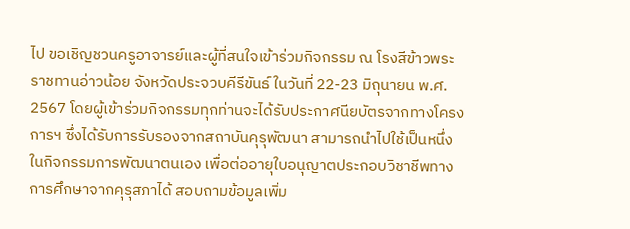ไป ขอเชิญชวนครูอาจารย์และผู้ที่สนใจเข้าร่วมกิจกรรม ณ โรงสีข้าวพระราชทานอ่าวน้อย จังหวัดประจวบคีรีขันธ์ ในวันที่ 22-23 มิถุนายน พ.ศ. 2567 โดยผู้เข้าร่วมกิจกรรมทุกท่านจะได้รับประกาศนียบัตรจากทางโครงการฯ ซึ่งได้รับการรับรองจากสถาบันคุรุพัฒนา สามารถนำไปใช้เป็นหนึ่งในกิจกรรมการพัฒนาตนเอง เพื่อต่ออายุใบอนุญาตประกอบวิชาชีพทางการศึกษาจากคุรุสภาได้ สอบถามข้อมูลเพิ่ม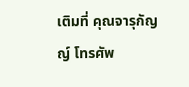เติมที่ คุณจารุกัญญ์ โทรศัพ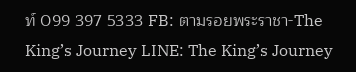ท์ 099 397 5333 FB: ตามรอยพระราชา-The King’s Journey LINE: The King’s Journey